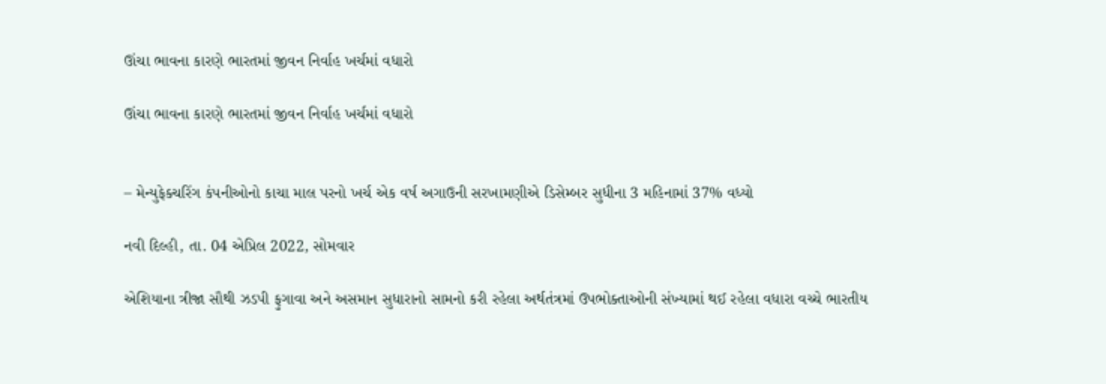ઊંચા ભાવના કારણે ભારતમાં જીવન નિર્વાહ ખર્ચમાં વધારો

ઊંચા ભાવના કારણે ભારતમાં જીવન નિર્વાહ ખર્ચમાં વધારો


– મેન્યુફેક્ચરિંગ કંપનીઓનો કાચા માલ પરનો ખર્ચ એક વર્ષ અગાઉની સરખામણીએ ડિસેમ્બર સુધીના 3 મહિનામાં 37% વધ્યો

નવી દિલ્હી, તા. 04 એપ્રિલ 2022, સોમવાર

એશિયાના ત્રીજા સૌથી ઝડપી ફુગાવા અને અસમાન સુધારાનો સામનો કરી રહેલા અર્થતંત્રમાં ઉપભોક્તાઓની સંખ્યામાં થઈ રહેલા વધારા વચ્ચે ભારતીય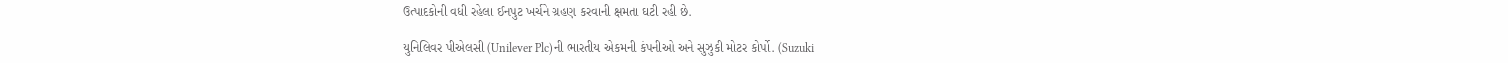ઉત્પાદકોની વધી રહેલા ઈનપુટ ખર્ચને ગ્રહણ કરવાની ક્ષમતા ઘટી રહી છે.

યુનિલિવર પીએલસી (Unilever Plc)ની ભારતીય એકમની કંપનીઓ અને સુઝુકી મોટર કોર્પો. (Suzuki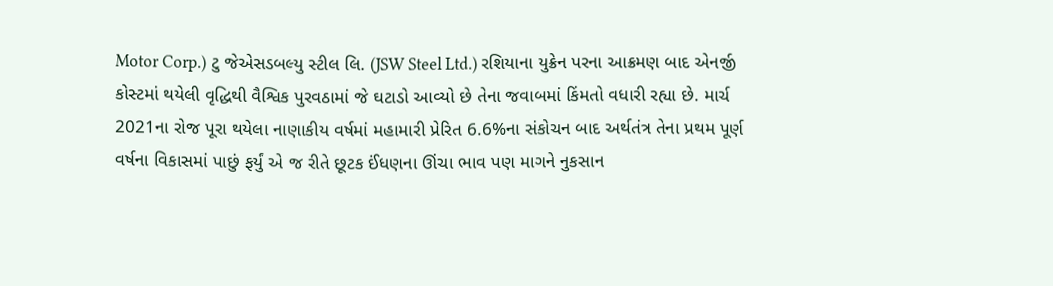Motor Corp.) ટુ જેએસડબલ્યુ સ્ટીલ લિ. (JSW Steel Ltd.) રશિયાના યુક્રેન પરના આક્રમણ બાદ એનર્જી કોસ્ટમાં થયેલી વૃદ્ધિથી વૈશ્વિક પુરવઠામાં જે ઘટાડો આવ્યો છે તેના જવાબમાં કિંમતો વધારી રહ્યા છે. માર્ચ 2021ના રોજ પૂરા થયેલા નાણાકીય વર્ષમાં મહામારી પ્રેરિત 6.6%ના સંકોચન બાદ અર્થતંત્ર તેના પ્રથમ પૂર્ણ વર્ષના વિકાસમાં પાછું ફર્યું એ જ રીતે છૂટક ઈંધણના ઊંચા ભાવ પણ માગને નુકસાન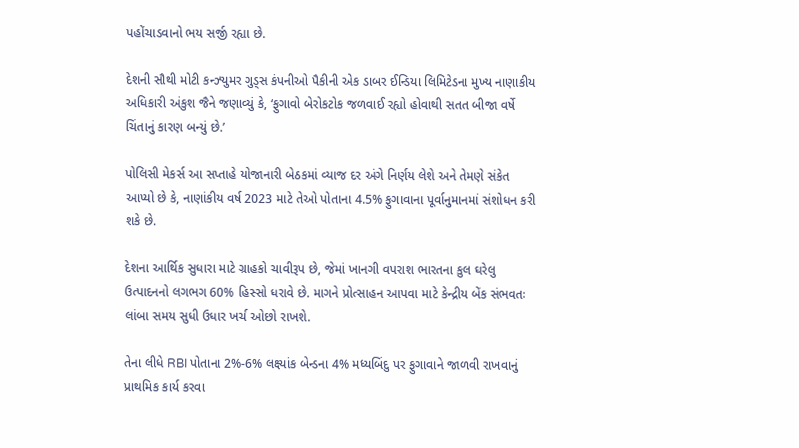પહોંચાડવાનો ભય સર્જી રહ્યા છે.

દેશની સૌથી મોટી કન્ઝ્યુમર ગુડ્સ કંપનીઓ પૈકીની એક ડાબર ઈન્ડિયા લિમિટેડના મુખ્ય નાણાકીય અધિકારી અંકુશ જૈને જણાવ્યું કે, ‘ફુગાવો બેરોકટોક જળવાઈ રહ્યો હોવાથી સતત બીજા વર્ષે ચિંતાનું કારણ બન્યું છે.’

પોલિસી મેકર્સ આ સપ્તાહે યોજાનારી બેઠકમાં વ્યાજ દર અંગે નિર્ણય લેશે અને તેમણે સંકેત આપ્યો છે કે, નાણાંકીય વર્ષ 2023 માટે તેઓ પોતાના 4.5% ફુગાવાના પૂર્વાનુમાનમાં સંશોધન કરી શકે છે.

દેશના આર્થિક સુધારા માટે ગ્રાહકો ચાવીરૂપ છે, જેમાં ખાનગી વપરાશ ભારતના કુલ ઘરેલુ ઉત્પાદનનો લગભગ 60% હિસ્સો ધરાવે છે. માગને પ્રોત્સાહન આપવા માટે કેન્દ્રીય બેંક સંભવતઃ લાંબા સમય સુધી ઉધાર ખર્ચ ઓછો રાખશે.

તેના લીધે RBI પોતાના 2%-6% લક્ષ્યાંક બેન્ડના 4% મધ્યબિંદુ પર ફુગાવાને જાળવી રાખવાનું પ્રાથમિક કાર્ય કરવા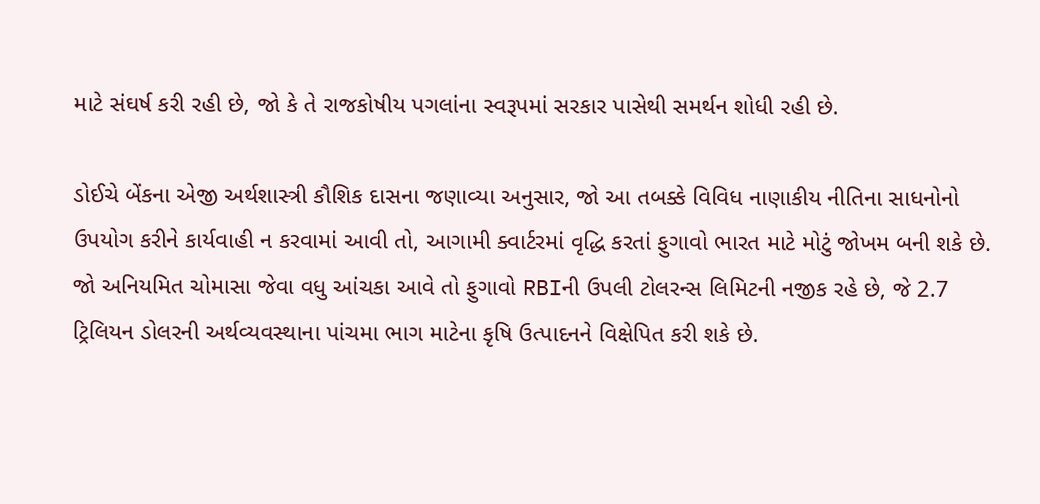માટે સંઘર્ષ કરી રહી છે, જો કે તે રાજકોષીય પગલાંના સ્વરૂપમાં સરકાર પાસેથી સમર્થન શોધી રહી છે.

ડોઈચે બેંકના એજી અર્થશાસ્ત્રી કૌશિક દાસના જણાવ્યા અનુસાર, જો આ તબક્કે વિવિધ નાણાકીય નીતિના સાધનોનો ઉપયોગ કરીને કાર્યવાહી ન કરવામાં આવી તો, આગામી ક્વાર્ટરમાં વૃદ્ધિ કરતાં ફુગાવો ભારત માટે મોટું જોખમ બની શકે છે. જો અનિયમિત ચોમાસા જેવા વધુ આંચકા આવે તો ફુગાવો RBIની ઉપલી ટોલરન્સ લિમિટની નજીક રહે છે, જે 2.7 ટ્રિલિયન ડોલરની અર્થવ્યવસ્થાના પાંચમા ભાગ માટેના કૃષિ ઉત્પાદનને વિક્ષેપિત કરી શકે છે.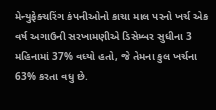મેન્યુફેક્ચરિંગ કંપનીઓનો કાચા માલ પરનો ખર્ચ એક વર્ષ અગાઉની સરખામણીએ ડિસેમ્બર સુધીના 3 મહિનામાં 37% વધ્યો હતો, જે તેમના કુલ ખર્ચના 63% કરતા વધુ છે.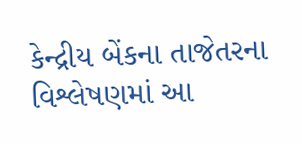કેન્દ્રીય બેંકના તાજેતરના વિશ્લેષણમાં આ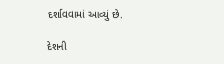દર્શાવવામાં આવ્યું છે.

દેશની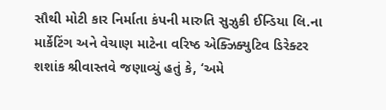સૌથી મોટી કાર નિર્માતા કંપની મારુતિ સુઝુકી ઈન્ડિયા લિ.ના માર્કેટિંગ અને વેચાણ માટેના વરિષ્ઠ એક્ઝિક્યુટિવ ડિરેક્ટર શશાંક શ્રીવાસ્તવે જણાવ્યું હતું કે, ‘અમે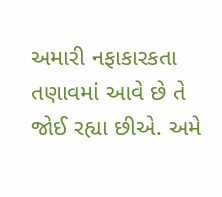અમારી નફાકારકતા તણાવમાં આવે છે તે જોઈ રહ્યા છીએ. અમે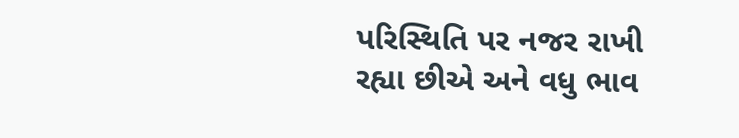પરિસ્થિતિ પર નજર રાખી રહ્યા છીએ અને વધુ ભાવ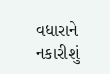વધારાને નકારીશું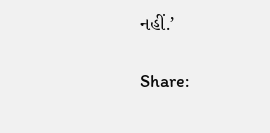નહીં.’

Share: